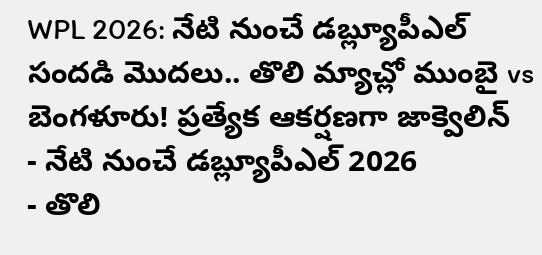WPL 2026: నేటి నుంచే డబ్ల్యూపీఎల్ సందడి మొదలు.. తొలి మ్యాచ్లో ముంబై vs బెంగళూరు! ప్రత్యేక ఆకర్షణగా జాక్వెలిన్
- నేటి నుంచే డబ్ల్యూపీఎల్ 2026
- తొలి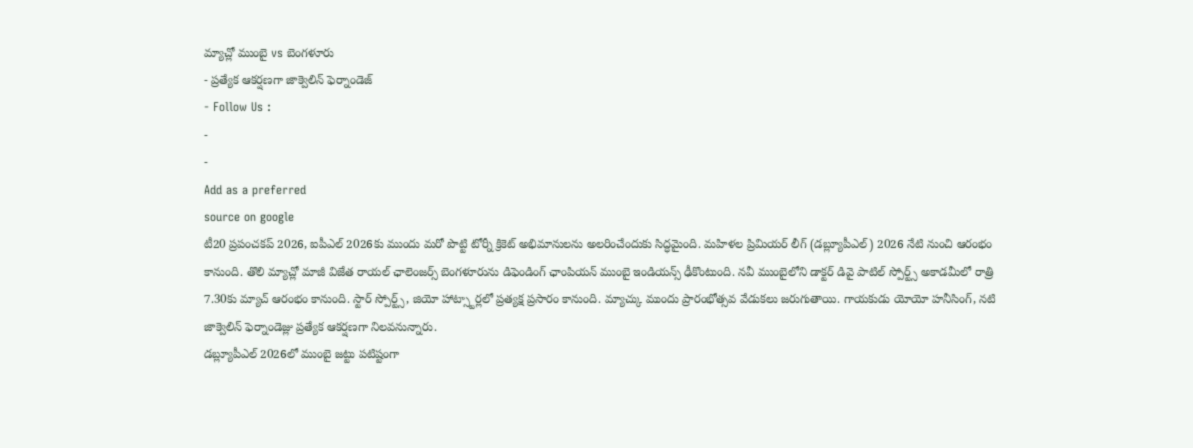మ్యాచ్లో ముంబై vs బెంగళూరు
- ప్రత్యేక ఆకర్షణగా జాక్వెలిన్ ఫెర్నాండెజ్
- Follow Us :
-
-
Add as a preferred
source on google
టీ20 ప్రపంచకప్ 2026, ఐపీఎల్ 2026కు ముందు మరో పొట్టి టోర్నీ క్రికెట్ అభిమానులను అలరించేందుకు సిద్ధమైంది. మహిళల ప్రిమియర్ లీగ్ (డబ్ల్యూపీఎల్) 2026 నేటి నుంచి ఆరంభం కానుంది. తొలి మ్యాచ్లో మాజీ విజేత రాయల్ ఛాలెంజర్స్ బెంగళూరును డిఫెండింగ్ ఛాంపియన్ ముంబై ఇండియన్స్ ఢీకొంటుంది. నవీ ముంబైలోని డాక్టర్ డివై పాటిల్ స్పోర్ట్స్ అకాడమీలో రాత్రి 7.30కు మ్యాచ్ ఆరంభం కానుంది. స్టార్ స్పోర్ట్స్, జియో హాట్స్టార్లలో ప్రత్యక్ష ప్రసారం కానుంది. మ్యాచ్కు ముందు ప్రారంభోత్సవ వేడుకలు జరుగుతాయి. గాయకుడు యోయో హనీసింగ్, నటి జాక్వెలిన్ ఫెర్నాండెజ్లు ప్రత్యేక ఆకర్షణగా నిలవనున్నారు.
డబ్ల్యూపీఎల్ 2026లో ముంబై జట్టు పటిష్టంగా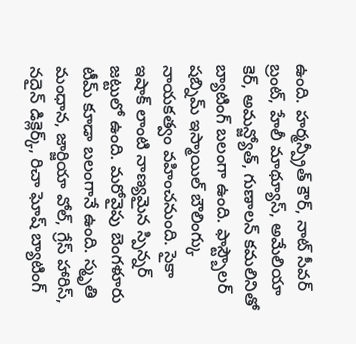ఉంది. హర్మన్ప్రీత్ కౌర్, నాట్ సీవర్ బ్రంట్, హేలీ మాథ్యూస్, అమేలియా కెర్, అమన్జ్యోత్, గుణాలన్ కమలినితో బ్యాటింగ్ బలంగా ఉంది. ఫాస్ట్బౌలర్ షబ్నిమ్ ఇస్మాయిల్ బౌలింగ్కు నాయకత్వం వహించనుంది. సైకా ఇషాక్ లాంటి నాణ్యమైన స్పిన్నర్ జట్టులో ఉంది. మరోవైపు బెంగళూరు టీమ్ కూడా బలంగానే ఉంది. స్మృతి మంధాన, జార్జియా వోల్, గ్రేస్ హారిస్, నదైన్ డిక్లెర్క్, రిచా ఘోష్ బ్యాటింగ్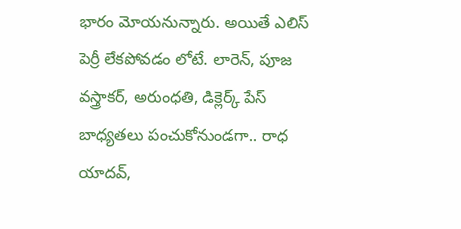భారం మోయనున్నారు. అయితే ఎలిస్ పెర్రీ లేకపోవడం లోటే. లారెన్, పూజ వస్త్రాకర్, అరుంధతి, డిక్లెర్క్ పేస్ బాధ్యతలు పంచుకోనుండగా.. రాధ యాదవ్,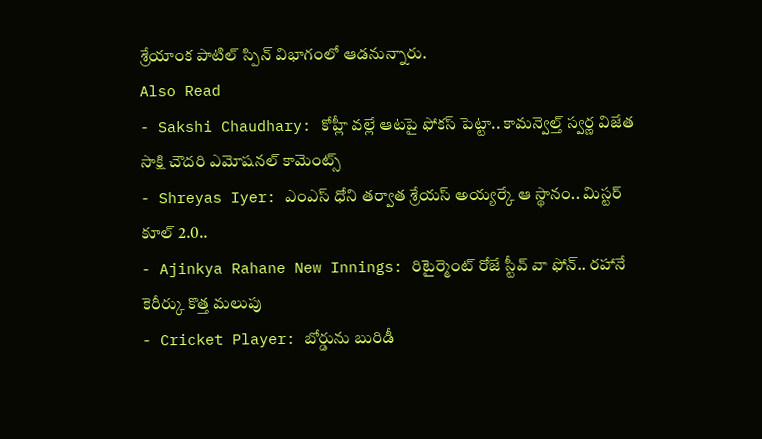శ్రేయాంక పాటిల్ స్పిన్ విభాగంలో ఆడనున్నారు.
Also Read
- Sakshi Chaudhary: కోహ్లీ వల్లే ఆటపై ఫోకస్ పెట్టా.. కామన్వెల్త్ స్వర్ణ విజేత సాక్షి చౌదరి ఎమోషనల్ కామెంట్స్
- Shreyas Iyer: ఎంఎస్ ధోని తర్వాత శ్రేయస్ అయ్యర్కే ఆ స్థానం.. మిస్టర్ కూల్ 2.0..
- Ajinkya Rahane New Innings: రిటైర్మెంట్ రోజే స్టీవ్ వా ఫోన్.. రహానే కెరీర్కు కొత్త మలుపు
- Cricket Player: బోర్డును బురిడీ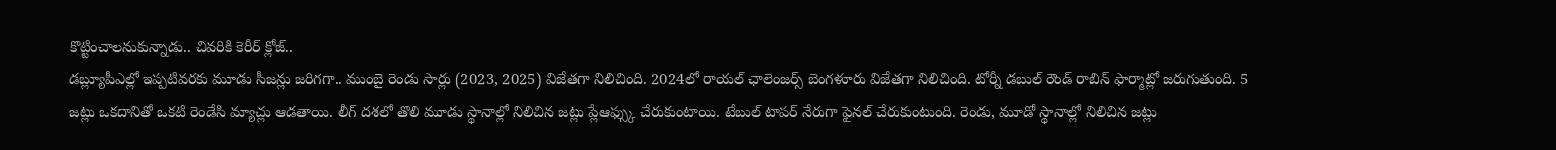కొట్టించాలనుకున్నాడు.. చివరికి కెరీర్ క్లోజ్..
డబ్ల్యూపీఎల్లో ఇప్పటివరకు మూడు సీజన్లు జరిగగా.. ముంబై రెండు సార్లు (2023, 2025) విజేతగా నిలిచింది. 2024లో రాయల్ ఛాలెంజర్స్ బెంగళూరు విజేతగా నిలిచింది. టోర్నీ డబుల్ రౌండ్ రాబిన్ ఫార్మాట్లో జరుగుతుంది. 5 జట్లు ఒకదానితో ఒకటి రెండేసి మ్యాచ్లు ఆడతాయి. లీగ్ దశలో తొలి మూడు స్థానాల్లో నిలిచిన జట్లు ప్లేఆఫ్స్కు చేరుకుంటాయి. టేబుల్ టాపర్ నేరుగా ఫైనల్ చేరుకుంటుంది. రెండు, మూడో స్థానాల్లో నిలిచిన జట్లు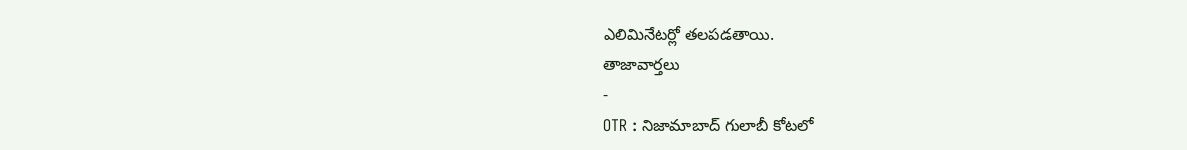ఎలిమినేటర్లో తలపడతాయి.
తాజావార్తలు
-
OTR : నిజామాబాద్ గులాబీ కోటలో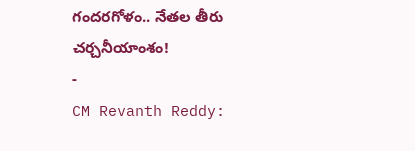గందరగోళం.. నేతల తీరు చర్చనీయాంశం!
-
CM Revanth Reddy: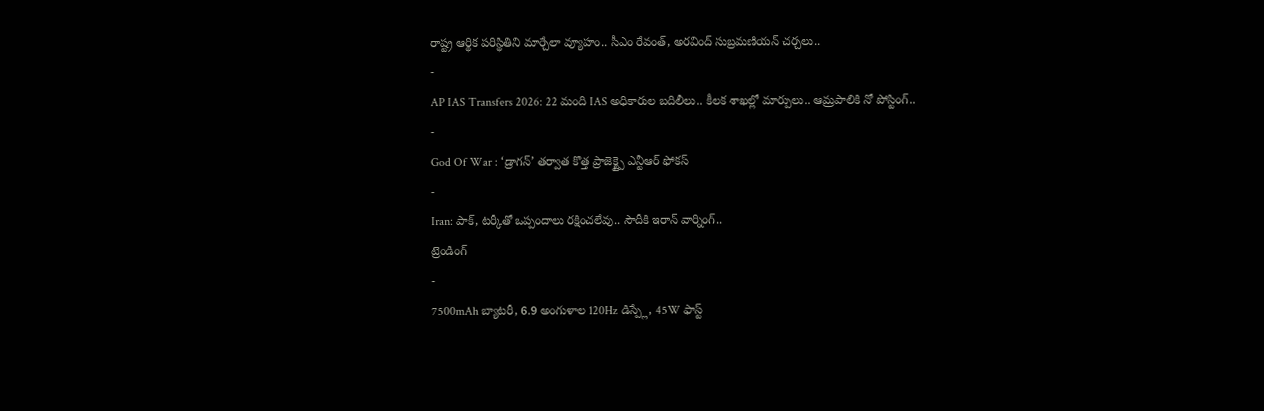రాష్ట్ర ఆర్థిక పరిస్థితిని మార్చేలా వ్యూహం.. సీఎం రేవంత్, అరవింద్ సుబ్రమణియన్ చర్చలు..
-
AP IAS Transfers 2026: 22 మంది IAS అధికారుల బదిలీలు.. కీలక శాఖల్లో మార్పులు.. ఆమ్రపాలికి నో పోస్టింగ్..
-
God Of War : ‘డ్రాగన్’ తర్వాత కొత్త ప్రాజెక్ట్పై ఎన్టీఆర్ ఫోకస్
-
Iran: పాక్, టర్కీతో ఒప్పందాలు రక్షించలేవు.. సౌదీకి ఇరాన్ వార్నింగ్..
ట్రెండింగ్
-
7500mAh బ్యాటరీ, 6.9 అంగుళాల 120Hz డిస్ప్లే, 45W ఫాస్ట్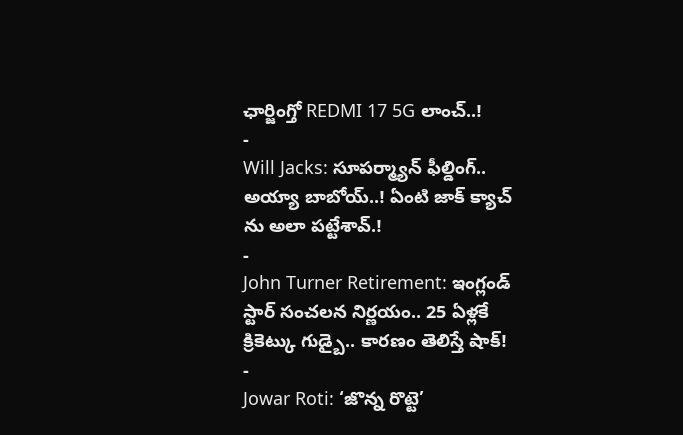ఛార్జింగ్తో REDMI 17 5G లాంచ్..!
-
Will Jacks: సూపర్మ్యాన్ ఫీల్డింగ్.. అయ్యా బాబోయ్..! ఏంటి జాక్ క్యాచ్ ను అలా పట్టేశావ్.!
-
John Turner Retirement: ఇంగ్లండ్ స్టార్ సంచలన నిర్ణయం.. 25 ఏళ్లకే క్రికెట్కు గుడ్బై.. కారణం తెలిస్తే షాక్!
-
Jowar Roti: ‘జొన్న రొట్టె’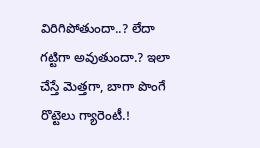విరిగిపోతుందా..? లేదా గట్టిగా అవుతుందా.? ఇలా చేస్తే మెత్తగా, బాగా పొంగే రొట్టెలు గ్యారెంటీ.!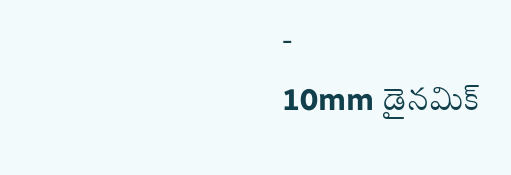-
10mm డైనమిక్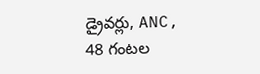డ్రైవర్లు, ANC, 48 గంటల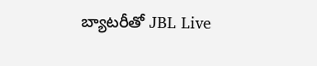బ్యాటరీతో JBL Live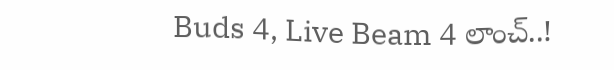Buds 4, Live Beam 4 లాంచ్..!